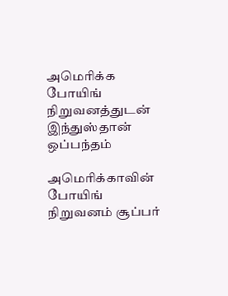அமெரிக்க போயிங் நிறுவனத்துடன் இந்துஸ்தான் ஒப்பந்தம்

அமெரிக்காவின் போயிங் நிறுவனம் சூப்பர்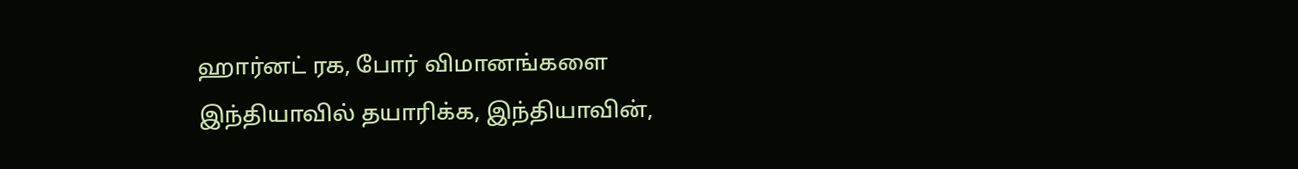ஹார்னட் ரக, போர் விமானங்களை இந்தியாவில் தயாரிக்க, இந்தியாவின்,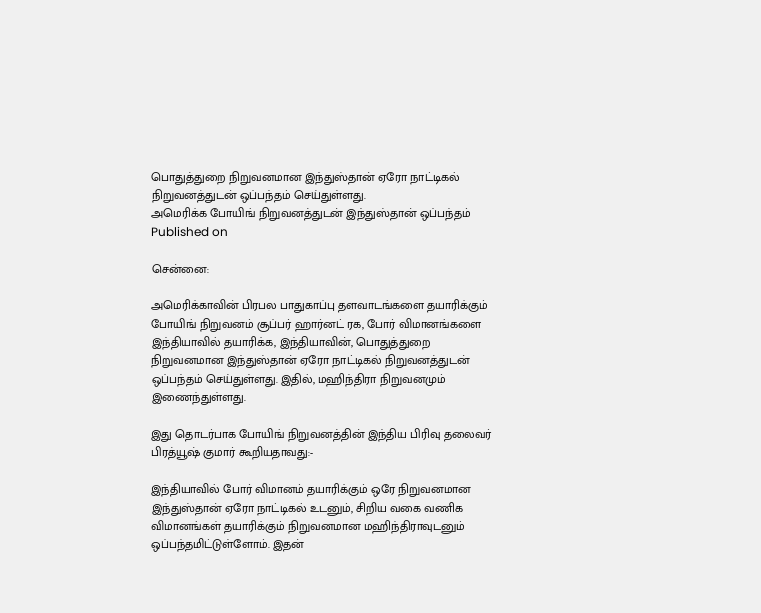பொதுத்துறை நிறுவனமான இந்துஸ்தான் ஏரோ நாட்டிகல் நிறுவனத்துடன் ஒப்பந்தம் செய்துள்ளது.
அமெரிக்க போயிங் நிறுவனத்துடன் இந்துஸ்தான் ஒப்பந்தம்
Published on

சென்னை:

அமெரிக்காவின் பிரபல பாதுகாப்பு தளவாடங்களை தயாரிக்கும் போயிங் நிறுவனம் சூப்பர் ஹார்னட் ரக, போர் விமானங்களை இந்தியாவில் தயாரிக்க, இந்தியாவின், பொதுத்துறை நிறுவனமான இந்துஸ்தான் ஏரோ நாட்டிகல் நிறுவனத்துடன் ஒப்பந்தம் செய்துள்ளது. இதில், மஹிந்திரா நிறுவனமும் இணைந்துள்ளது.

இது தொடர்பாக போயிங் நிறுவனத்தின் இந்திய பிரிவு தலைவர் பிரத்யூஷ் குமார் கூறியதாவது:-

இந்தியாவில் போர் விமானம் தயாரிக்கும் ஒரே நிறுவனமான இந்துஸ்தான் ஏரோ நாட்டிகல் உடனும், சிறிய வகை வணிக விமானங்கள் தயாரிக்கும் நிறுவனமான மஹிந்திராவுடனும் ஒப்பந்தமிட்டுள்ளோம். இதன்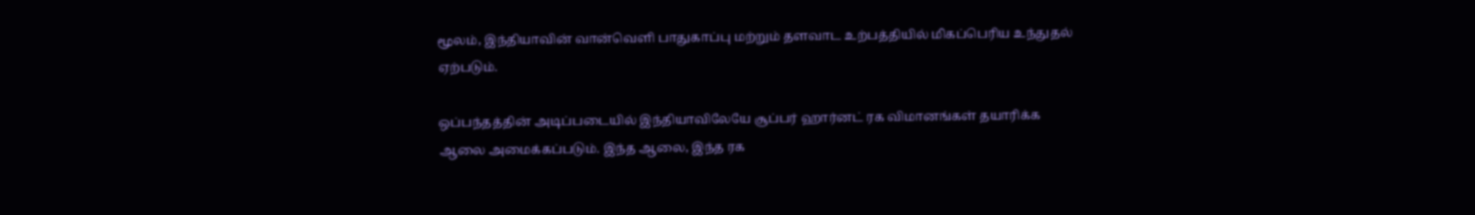மூலம், இந்தியாவின் வான்வெளி பாதுகாப்பு மற்றும் தளவாட உற்பத்தியில் மிகப்பெரிய உந்துதல் ஏற்படும்.

ஒப்பந்தத்தின் அடிப்படையில் இந்தியாவிலேயே சூப்பர் ஹார்னட் ரக விமானங்கள் தயாரிக்க ஆலை அமைக்கப்படும். இந்த ஆலை, இந்த ரக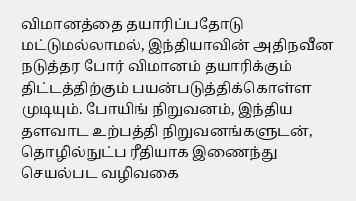விமானத்தை தயாரிப்பதோடு மட்டுமல்லாமல், இந்தியாவின் அதிநவீன நடுத்தர போர் விமானம் தயாரிக்கும் திட்டத்திற்கும் பயன்படுத்திக்கொள்ள முடியும். போயிங் நிறுவனம், இந்திய தளவாட உற்பத்தி நிறுவனங்களுடன், தொழில்நுட்ப ரீதியாக இணைந்து செயல்பட வழிவகை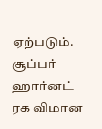ஏற்படும். சூப்பர் ஹார்னட் ரக விமான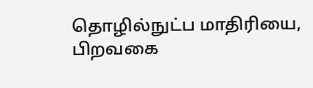தொழில்நுட்ப மாதிரியை, பிறவகை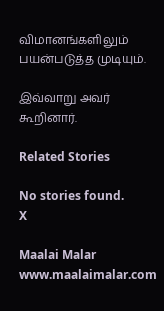விமானங்களிலும் பயன்படுத்த முடியும்.

இவ்வாறு அவர் கூறினார்.

Related Stories

No stories found.
X

Maalai Malar
www.maalaimalar.com